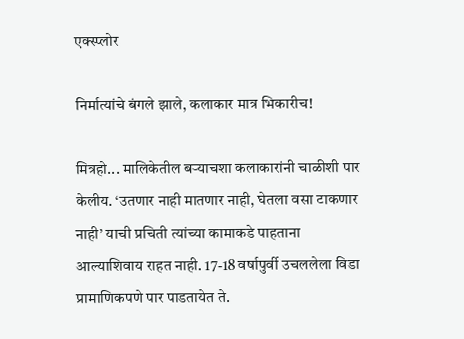एक्स्प्लोर

निर्मात्यांचे बंगले झाले, कलाकार मात्र भिकारीच!

मित्रहो... मालिकेतील बऱ्याचशा कलाकारांनी चाळीशी पार केलीय. ‘उतणार नाही मातणार नाही, घेतला वसा टाकणार नाही’ याची प्रचिती त्यांच्या कामाकडे पाहताना आल्याशिवाय राहत नाही. 17-18 वर्षापुर्वी उचललेला विडा प्रामाणिकपणे पार पाडतायेत ते.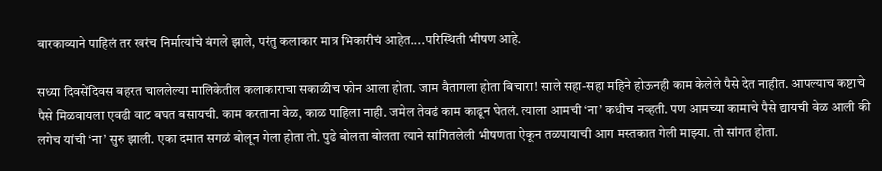बारकाव्याने पाहिलं तर खरंच निर्मात्यांचे बंगले झाले, परंतु कलाकार मात्र भिकारीचं आहेत....परिस्थिती भीषण आहे.

सध्या दिवसेंदिवस बहरत चाललेल्या मालिकेतील कलाकाराचा सकाळीच फोन आला होता. जाम वैतागला होता बिचारा! साले सहा-सहा महिने होऊनही काम केलेले पैसे देत नाहीत. आपल्याच कष्टाचे पैसे मिळवायला एवढी वाट बघत बसायची. काम करताना वेळ, काळ पाहिला नाही. जमेल तेवढं काम काढून घेतलं. त्याला आमची ‘ना’ कधीच नव्हती. पण आमच्या कामाचे पैसे द्यायची वेळ आली की लगेच यांची ‘ना’ सुरु झाली. एका दमात सगळं बोलून गेला होता तो. पुढे बोलता बोलता त्याने सांगितलेली भीषणता ऐकून तळपायाची आग मस्तकात गेली माझ्या. तो सांगत होता.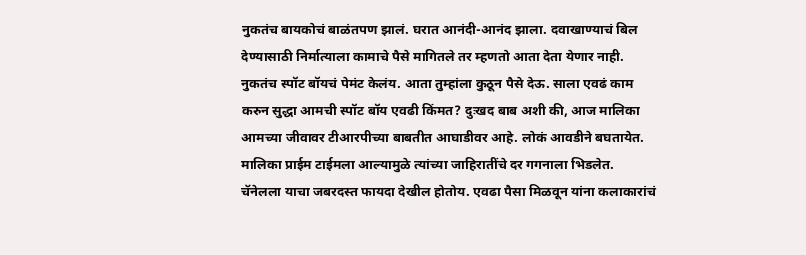नुकतंच बायकोचं बाळंतपण झालं. घरात आनंदी-आनंद झाला. दवाखाण्याचं बिल देण्यासाठी निर्मात्याला कामाचे पैसे मागितले तर म्हणतो आता देता येणार नाही. नुकतंच स्पॉट बॉयचं पेमंट केलंय. आता तुम्हांला कुठून पैसे देऊ. साला एवढं काम करुन सुद्धा आमची स्पॉट बॉय एवढी किंमत? दुःखद बाब अशी की, आज मालिका आमच्या जीवावर टीआरपीच्या बाबतीत आघाडीवर आहे. लोकं आवडीने बघतायेत. मालिका प्राईम टाईमला आल्यामुळे त्यांच्या जाहिरातींचे दर गगनाला भिडलेत. चॅनेलला याचा जबरदस्त फायदा देखील होतोय. एवढा पैसा मिळवून यांना कलाकारांचं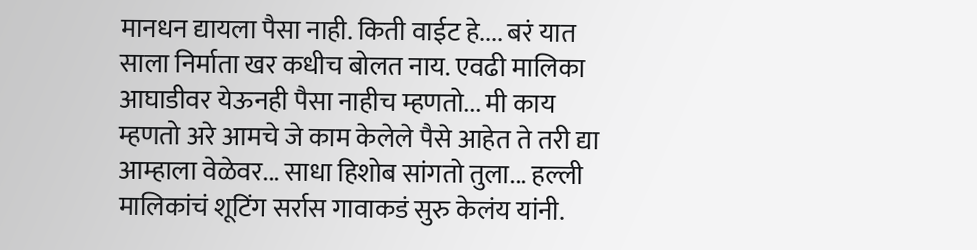मानधन द्यायला पैसा नाही. किती वाईट हे.... बरं यात साला निर्माता खर कधीच बोलत नाय. एवढी मालिका आघाडीवर येऊनही पैसा नाहीच म्हणतो... मी काय म्हणतो अरे आमचे जे काम केलेले पैसे आहेत ते तरी द्या आम्हाला वेळेवर... साधा हिशोब सांगतो तुला... हल्ली मालिकांचं शूटिंग सर्रास गावाकडं सुरु केलंय यांनी.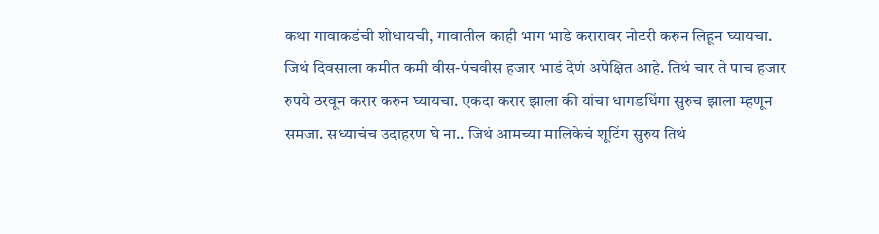कथा गावाकडंची शोधायची, गावातील काही भाग भाडे करारावर नोटरी करुन लिहून घ्यायचा. जिथं दिवसाला कमीत कमी वीस-पंचवीस हजार भाडं देणं अपेक्षित आहे. तिथं चार ते पाच हजार रुपये ठरवून करार करुन घ्यायचा. एकदा करार झाला की यांचा धागडधिंगा सुरुच झाला म्हणून समजा. सध्याचंच उदाहरण घे ना.. जिथं आमच्या मालिकेचं शूटिंग सुरुय तिथं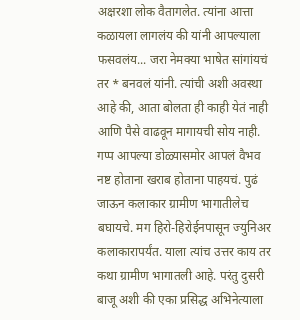अक्षरशा लोक वैतागलेत. त्यांना आत्ता कळायला लागलंय की यांनी आपल्याला फसवलंय... जरा नेमक्या भाषेत सांगांयचं तर * बनवलं यांनी. त्यांची अशी अवस्था आहे की, आता बोलता ही काही येतं नाही आणि पैसे वाढवून मागायची सोय नाही. गप्प आपल्या डोळ्यासमोर आपलं वैभव नष्ट होताना खराब होताना पाहयचं. पुढं जाऊन कलाकार ग्रामीण भागातीलेच बघायचे. मग हिरो-हिरोईनपासून ज्युनिअर कलाकारापर्यंत. याला त्यांच उत्तर काय तर कथा ग्रामीण भागातली आहे. परंतु दुसरी बाजू अशी की एका प्रसिद्ध अभिनेत्याला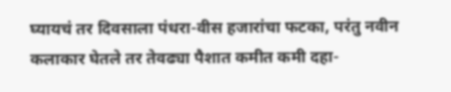घ्यायचं तर दिवसाला पंधरा-वीस हजारांचा फटका, परंतु नवीन कलाकार घेतले तर तेवढ्या पैशात कमीत कमी दहा-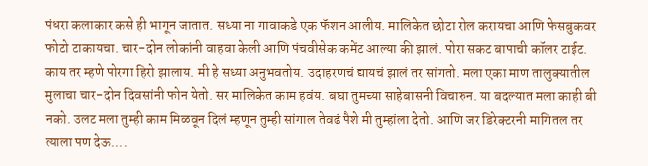पंधरा कलाकार कसे ही भागून जातात. सध्या ना गावाकडे एक फॅशन आलीय. मालिकेत छोटा रोल करायचा आणि फेसबुकवर फोटो टाकायचा. चार-दोन लोकांनी वाहवा केली आणि पंचवीसेक कमेंट आल्या की झालं. पोरा सकट बापाची कॉलर टाईट. काय तर म्हणे पोरगा हिरो झालाय. मी हे सध्या अनुभवतोय. उदाहरणचं द्यायचं झालं तर सांगतो. मला एका माण तालुक्यातील मुलाचा चार-दोन दिवसांनी फोन येतो. सर मालिकेत काम हवंय. बघा तुमच्या साहेबासनी विचारुन. या बदल्यात मला काही बी नको. उलट मला तुम्ही काम मिळवून दिलं म्हणून तुम्ही सांगाल तेवढं पैशे मी तुम्हांला देतो. आणि जर डिरेक्टरनी मागितल तर त्याला पण देऊ....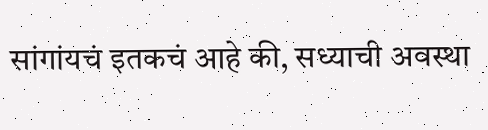सांगांयचं इतकचं आहे की, सध्याची अवस्था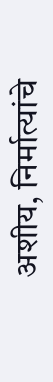अशीय, निर्मात्यांचे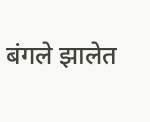बंगले झालेत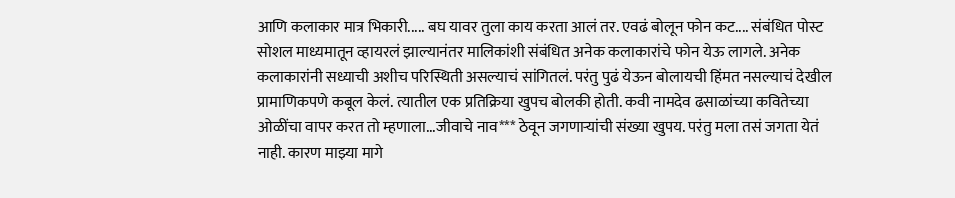आणि कलाकार मात्र भिकारी..... बघ यावर तुला काय करता आलं तर. एवढं बोलून फोन कट.... संबंधित पोस्ट सोशल माध्यमातून व्हायरलं झाल्यानंतर मालिकांशी संबंधित अनेक कलाकारांचे फोन येऊ लागले. अनेक कलाकारांनी सध्याची अशीच परिस्थिती असल्याचं सांगितलं. परंतु पुढं येऊन बोलायची हिंमत नसल्याचं देखील प्रामाणिकपणे कबूल केलं. त्यातील एक प्रतिक्रिया खुपच बोलकी होती. कवी नामदेव ढसाळांच्या कवितेच्या ओळींचा वापर करत तो म्हणाला...जीवाचे नाव*** ठेवून जगणाऱ्यांची संख्या खुपय. परंतु मला तसं जगता येतं नाही. कारण माझ्या मागे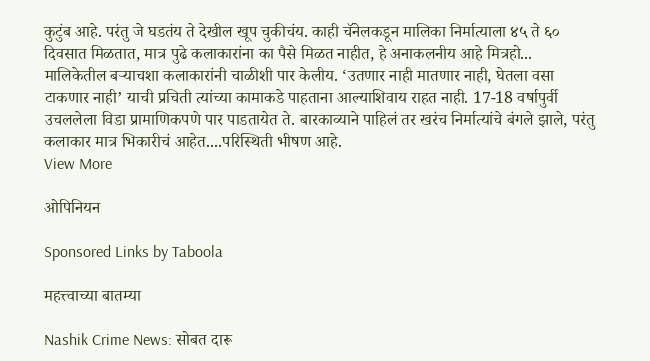कुटुंब आहे. परंतु जे घडतंय ते देखील खूप चुकीचंय. काही चॅनेलकडून मालिका निर्मात्याला ४५ ते ६० दिवसात मिळतात, मात्र पुढे कलाकारांना का पैसे मिळत नाहीत, हे अनाकलनीय आहे मित्रहो... मालिकेतील बऱ्याचशा कलाकारांनी चाळीशी पार केलीय. ‘उतणार नाही मातणार नाही, घेतला वसा टाकणार नाही’ याची प्रचिती त्यांच्या कामाकडे पाहताना आल्याशिवाय राहत नाही. 17-18 वर्षापुर्वी उचललेला विडा प्रामाणिकपणे पार पाडतायेत ते. बारकाव्याने पाहिलं तर खरंच निर्मात्यांचे बंगले झाले, परंतु कलाकार मात्र भिकारीचं आहेत....परिस्थिती भीषण आहे.
View More

ओपिनियन

Sponsored Links by Taboola

महत्त्वाच्या बातम्या

Nashik Crime News: सोबत दारू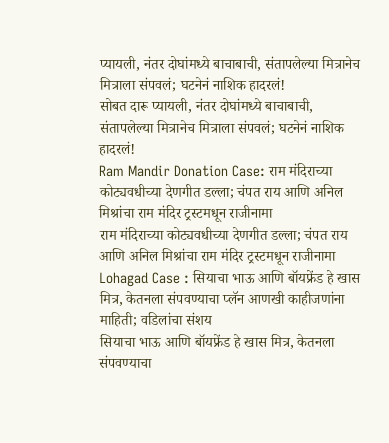प्यायली, नंतर दोघांमध्ये बाचाबाची, संतापलेल्या मित्रानेच मित्राला संपवलं; घटनेनं नाशिक हादरलं!
सोबत दारू प्यायली, नंतर दोघांमध्ये बाचाबाची, संतापलेल्या मित्रानेच मित्राला संपवलं; घटनेनं नाशिक हादरलं!
Ram Mandir Donation Case: राम मंदिराच्या कोट्यवधीच्या देणगीत डल्ला; चंपत राय आणि अनिल मिश्रांचा राम मंदिर ट्रस्टमधून राजीनामा
राम मंदिराच्या कोट्यवधीच्या देणगीत डल्ला; चंपत राय आणि अनिल मिश्रांचा राम मंदिर ट्रस्टमधून राजीनामा
Lohagad Case : सियाचा भाऊ आणि बॉयफ्रेंड हे खास मित्र, केतनला संपवण्याचा प्लॅन आणखी काहीजणांना माहिती; वडिलांचा संशय
सियाचा भाऊ आणि बॉयफ्रेंड हे खास मित्र, केतनला संपवण्याचा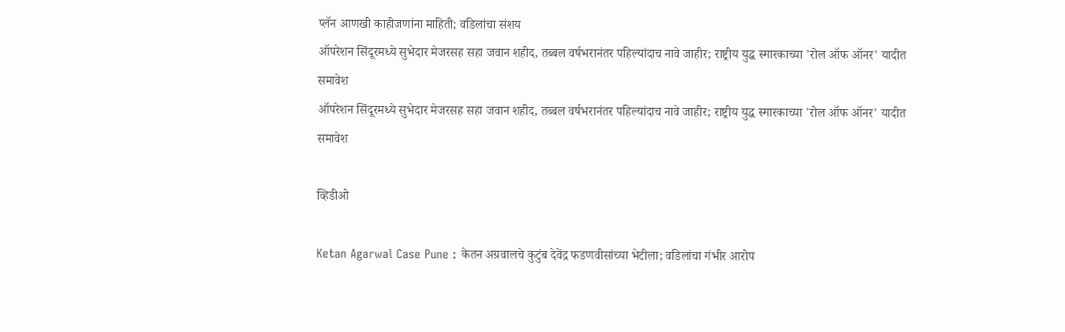प्लॅन आणखी काहीजणांना माहिती; वडिलांचा संशय
ऑपरेशन सिंदूरमध्ये सुभेदार मेजरसह सहा जवान शहीद, तब्बल वर्षभरानंतर पहिल्यांदाच नावे जाहीर; राष्ट्रीय युद्ध स्मारकाच्या 'रोल ऑफ ऑनर' यादीत समावेश
ऑपरेशन सिंदूरमध्ये सुभेदार मेजरसह सहा जवान शहीद, तब्बल वर्षभरानंतर पहिल्यांदाच नावे जाहीर; राष्ट्रीय युद्ध स्मारकाच्या 'रोल ऑफ ऑनर' यादीत समावेश

व्हिडीओ

Ketan Agarwal Case Pune : केतन अग्रवालचे कुटुंब देवेंद्र फडणवीसांच्या भेटीला; वडिलांचा गंभीर आरोप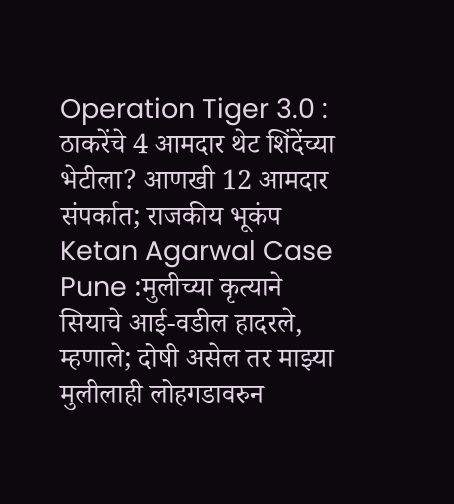Operation Tiger 3.0 : ठाकरेंचे 4 आमदार थेट शिंदेंच्या भेटीला? आणखी 12 आमदार संपर्कात; राजकीय भूकंप
Ketan Agarwal Case Pune :मुलीच्या कृत्याने सियाचे आई-वडील हादरले, म्हणाले; दोषी असेल तर माझ्या मुलीलाही लोहगडावरुन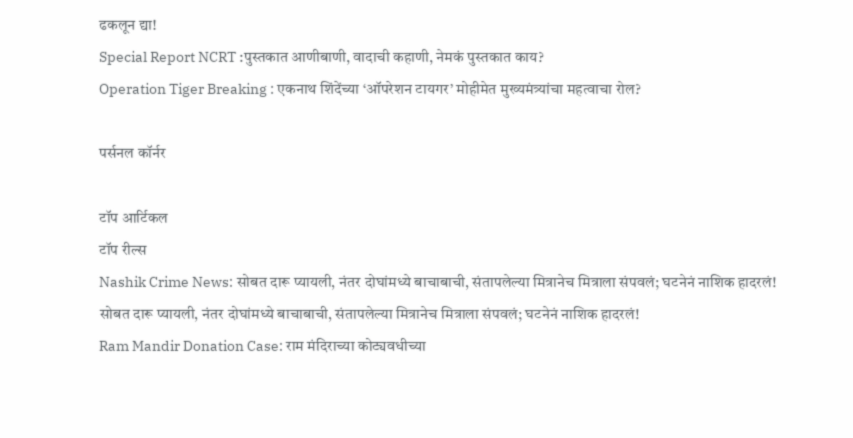ढकलून द्या!
Special Report NCRT :पुस्तकात आणीबाणी, वादाची कहाणी, नेमकं पुस्तकात काय?
Operation Tiger Breaking : एकनाथ शिंदेंच्या ‘ऑपरेशन टायगर’ मोहीमेत मुख्यमंत्र्यांचा महत्वाचा रोल?

पर्सनल कॉर्नर

टॉप आर्टिकल
टॉप रील्स
Nashik Crime News: सोबत दारू प्यायली, नंतर दोघांमध्ये बाचाबाची, संतापलेल्या मित्रानेच मित्राला संपवलं; घटनेनं नाशिक हादरलं!
सोबत दारू प्यायली, नंतर दोघांमध्ये बाचाबाची, संतापलेल्या मित्रानेच मित्राला संपवलं; घटनेनं नाशिक हादरलं!
Ram Mandir Donation Case: राम मंदिराच्या कोट्यवधीच्या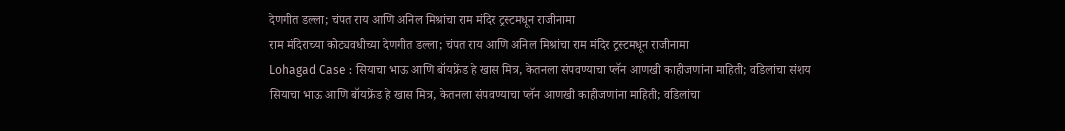देणगीत डल्ला; चंपत राय आणि अनिल मिश्रांचा राम मंदिर ट्रस्टमधून राजीनामा
राम मंदिराच्या कोट्यवधीच्या देणगीत डल्ला; चंपत राय आणि अनिल मिश्रांचा राम मंदिर ट्रस्टमधून राजीनामा
Lohagad Case : सियाचा भाऊ आणि बॉयफ्रेंड हे खास मित्र, केतनला संपवण्याचा प्लॅन आणखी काहीजणांना माहिती; वडिलांचा संशय
सियाचा भाऊ आणि बॉयफ्रेंड हे खास मित्र, केतनला संपवण्याचा प्लॅन आणखी काहीजणांना माहिती; वडिलांचा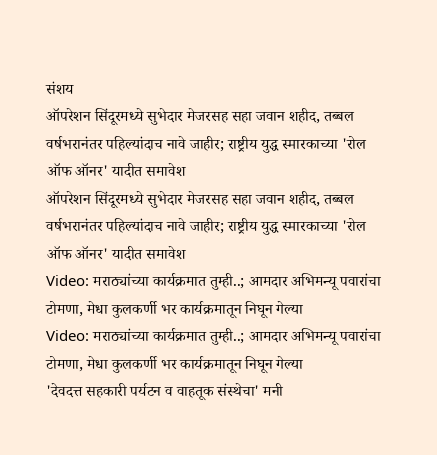संशय
ऑपरेशन सिंदूरमध्ये सुभेदार मेजरसह सहा जवान शहीद, तब्बल वर्षभरानंतर पहिल्यांदाच नावे जाहीर; राष्ट्रीय युद्ध स्मारकाच्या 'रोल ऑफ ऑनर' यादीत समावेश
ऑपरेशन सिंदूरमध्ये सुभेदार मेजरसह सहा जवान शहीद, तब्बल वर्षभरानंतर पहिल्यांदाच नावे जाहीर; राष्ट्रीय युद्ध स्मारकाच्या 'रोल ऑफ ऑनर' यादीत समावेश
Video: मराठ्यांच्या कार्यक्रमात तुम्ही..; आमदार अभिमन्यू पवारांचा टोमणा, मेधा कुलकर्णी भर कार्यक्रमातून निघून गेल्या
Video: मराठ्यांच्या कार्यक्रमात तुम्ही..; आमदार अभिमन्यू पवारांचा टोमणा, मेधा कुलकर्णी भर कार्यक्रमातून निघून गेल्या
'देवदत्त सहकारी पर्यटन व वाहतूक संस्थेचा' मनी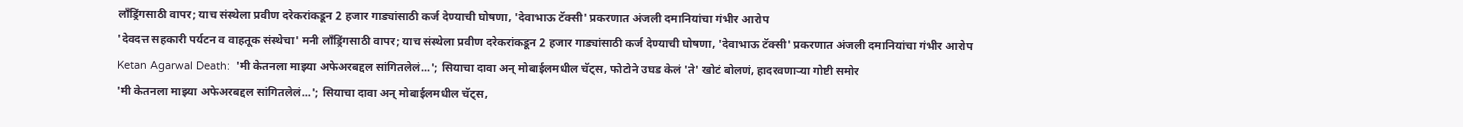लाँड्रिंगसाठी वापर; याच संस्थेला प्रवीण दरेकरांकडून 2 हजार गाड्यांसाठी कर्ज देण्याची घोषणा, 'देवाभाऊ टॅक्सी' प्रकरणात अंजली दमानियांचा गंभीर आरोप
'देवदत्त सहकारी पर्यटन व वाहतूक संस्थेचा' मनी लाँड्रिंगसाठी वापर; याच संस्थेला प्रवीण दरेकरांकडून 2 हजार गाड्यांसाठी कर्ज देण्याची घोषणा, 'देवाभाऊ टॅक्सी' प्रकरणात अंजली दमानियांचा गंभीर आरोप
Ketan Agarwal Death:  'मी केतनला माझ्या अफेअरबद्दल सांगितलेलं...'; सियाचा दावा अन् मोबाईलमधील चॅट्स, फोटोने उघड केलं 'ते' खोटं बोलणं, हादरवणाऱ्या गोष्टी समोर
'मी केतनला माझ्या अफेअरबद्दल सांगितलेलं...'; सियाचा दावा अन् मोबाईलमधील चॅट्स,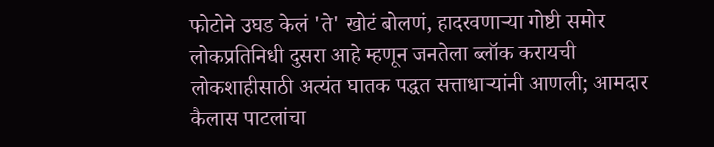फोटोने उघड केलं 'ते' खोटं बोलणं, हादरवणाऱ्या गोष्टी समोर
लोकप्रतिनिधी दुसरा आहे म्हणून जनतेला ब्लॉक करायची लोकशाहीसाठी अत्यंत घातक पद्धत सत्ताधाऱ्यांनी आणली; आमदार कैलास पाटलांचा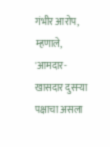गंभीर आरोप, म्हणाले, 'आमदार-खासदार दुसऱ्या पक्षाचा असला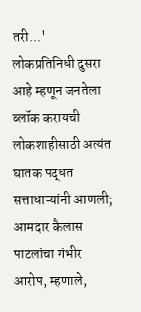तरी...'
लोकप्रतिनिधी दुसरा आहे म्हणून जनतेला ब्लॉक करायची लोकशाहीसाठी अत्यंत घातक पद्धत सत्ताधाऱ्यांनी आणली; आमदार कैलास पाटलांचा गंभीर आरोप, म्हणाले,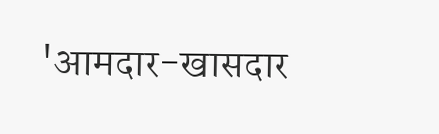'आमदार-खासदार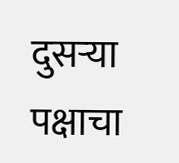दुसऱ्या पक्षाचा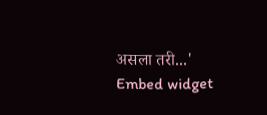असला तरी...'
Embed widget